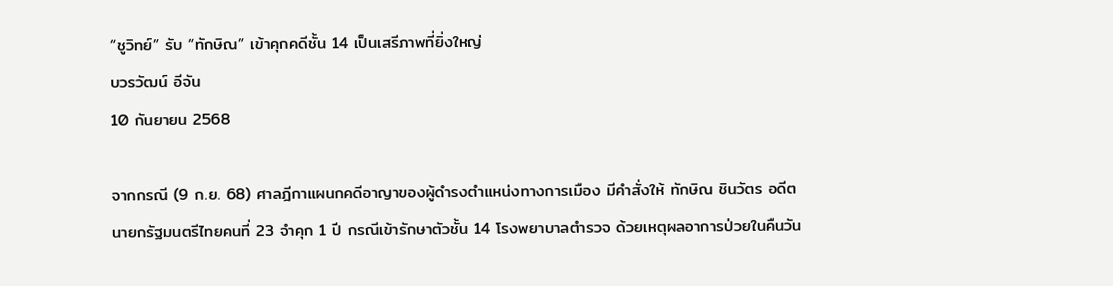“ชูวิทย์” รับ “ทักษิณ” เข้าคุกคดีชั้น 14 เป็นเสรีภาพที่ยิ่งใหญ่
บวรวัฒน์ อีจัน
10 กันยายน 2568

จากกรณี (9 ก.ย. 68) ศาลฎีกาแผนกคดีอาญาของผู้ดำรงตำแหน่งทางการเมือง มีคำสั่งให้ ทักษิณ ชินวัตร อดีตนายกรัฐมนตรีไทยคนที่ 23 จำคุก 1 ปี กรณีเข้ารักษาตัวชั้น 14 โรงพยาบาลตำรวจ ด้วยเหตุผลอาการป่วยในคืนวัน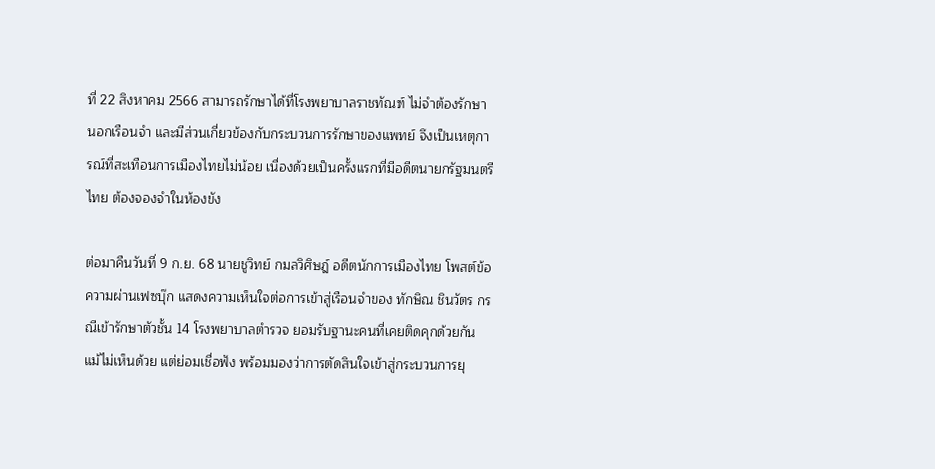ที่ 22 สิงหาคม 2566 สามารถรักษาได้ที่โรงพยาบาลราชทัณฑ์ ไม่จําต้องรักษานอกเรือนจํา และมีส่วนเกี่ยวข้องกับกระบวนการรักษาของแพทย์ จึงเป็นเหตุการณ์ที่สะเทือนการเมืองไทยไม่น้อย เนื่องด้วยเป็นครั้งแรกที่มีอดีตนายกรัฐมนตรีไทย ต้องจองจำในห้องขัง

ต่อมาคืนวันที่ 9 ก.ย. 68 นายชูวิทย์ กมลวิศิษฎ์ อดีตนักการเมืองไทย โพสต์ข้อความผ่านเฟซบุ๊ก แสดงความเห็นใจต่อการเข้าสู่เรือนจำของ ทักษิณ ชินวัตร กรณีเข้ารักษาตัวชั้น 14 โรงพยาบาลตำรวจ ยอมรับฐานะคนที่เคยติดคุกด้วยกัน แม้ไม่เห็นด้วย แต่ย่อมเชื่อฟัง พร้อมมองว่าการตัดสินใจเข้าสู่กระบวนการยุ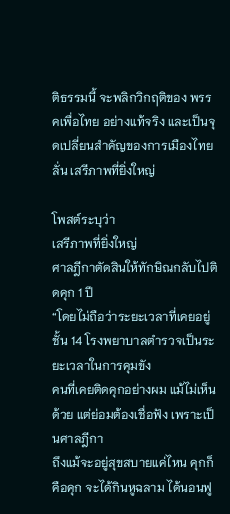ติธรรมนี้ จะพลิกวิกฤติของ พรรคเพื่อไทย อย่างแท้จริง และเป็นจุดเปลี่ยนสำคัญของการเมืองไทย ลั่น เสรีภาพที่ยิ่งใหญ่

โพสต์ระบุว่า
เสรีภาพที่ยิ่งใหญ่
ศาลฎีกาตัดสินให้ทักษิณกลับไปติดคุก 1 ปี
“โดยไม่ถือว่าระยะเวลาที่เคยอยู่ ชั้น 14 โรงพยาบาลตำรวจเป็นระยะเวลาในการคุมขัง
คนที่เคยติดคุกอย่างผม แม้ไม่เห็นด้วย แต่ย่อมต้องเชื่อฟัง เพราะเป็นศาลฎีกา
ถึงแม้จะอยู่สุขสบายแค่ไหน คุกก็คือคุก จะได้กินหูฉลาม ได้นอนฟู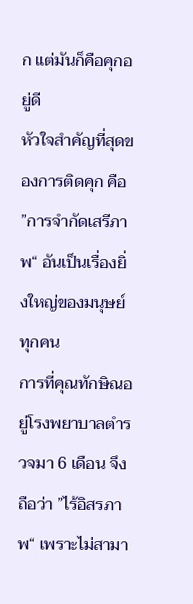ก แต่มันก็คือคุกอยู่ดี
หัวใจสำคัญที่สุดของการติดคุก คือ ”การจำกัดเสรีภาพ“ อันเป็นเรื่องยิ่งใหญ่ของมนุษย์ทุกคน
การที่คุณทักษิณอยู่โรงพยาบาลตำรวจมา 6 เดือน จึงถือว่า ”ไร้อิสรภาพ“ เพราะไม่สามา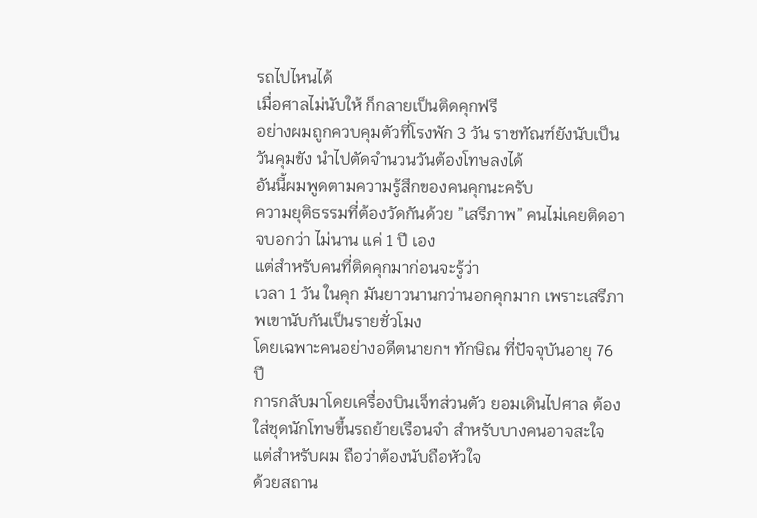รถไปไหนได้
เมื่อศาลไม่นับให้ ก็กลายเป็นติดคุกฟรี
อย่างผมถูกควบคุมตัวที่โรงพัก 3 วัน ราชทัณฑ์ยังนับเป็นวันคุมขัง นำไปตัดจำนวนวันต้องโทษลงได้
อันนี้ผมพูดตามความรู้สึกของคนคุกนะครับ
ความยุติธรรมที่ต้องวัดกันด้วย ”เสรีภาพ” คนไม่เคยติดอาจบอกว่า ไม่นาน แค่ 1 ปี เอง
แต่สำหรับคนที่ติดคุกมาก่อนจะรู้ว่า
เวลา 1 วัน ในคุก มันยาวนานกว่านอกคุกมาก เพราะเสรีภาพเขานับกันเป็นรายชั่วโมง
โดยเฉพาะคนอย่างอดีตนายกฯ ทักษิณ ที่ปัจจุบันอายุ 76 ปี
การกลับมาโดยเครื่องบินเจ็ทส่วนตัว ยอมเดินไปศาล ต้องใส่ชุดนักโทษขึ้นรถย้ายเรือนจำ สำหรับบางคนอาจสะใจ
แต่สำหรับผม ถือว่าต้องนับถือหัวใจ
ด้วยสถาน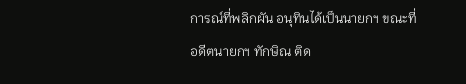การณ์ที่พลิกผัน อนุทินได้เป็นนายกฯ ขณะที่อดีตนายกฯ ทักษิณ ติด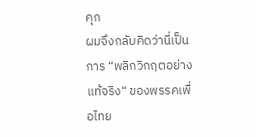คุก
ผมจึงกลับคิดว่านี่เป็นการ “พลิกวิกฤตอย่างแท้จริง“ ของพรรคเพื่อไทย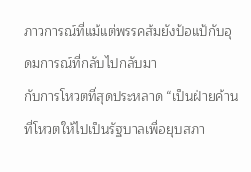ภาวการณ์ที่แม้แต่พรรคส้มยังป้อแป้กับอุดมการณ์ที่กลับไปกลับมา
กับการโหวตที่สุดประหลาด “เป็นฝ่ายค้านที่โหวตให้ไปเป็นรัฐบาลเพื่อยุบสภา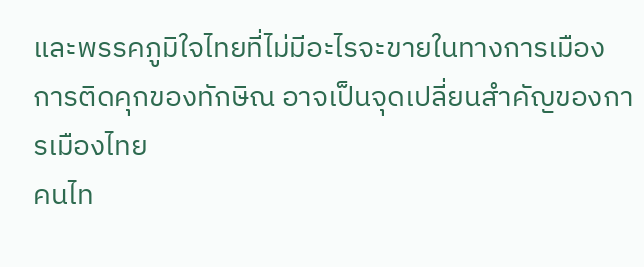และพรรคภูมิใจไทยที่ไม่มีอะไรจะขายในทางการเมือง
การติดคุกของทักษิณ อาจเป็นจุดเปลี่ยนสำคัญของการเมืองไทย
คนไท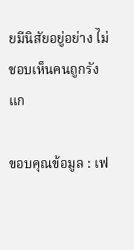ยมีนิสัยอยู่อย่าง ไม่ชอบเห็นคนถูกรังแก

ขอบคุณข้อมูล : เฟ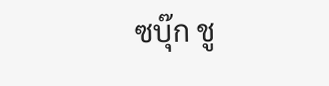ซบุ๊ก ชู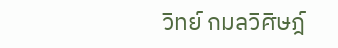วิทย์ กมลวิศิษฎ์